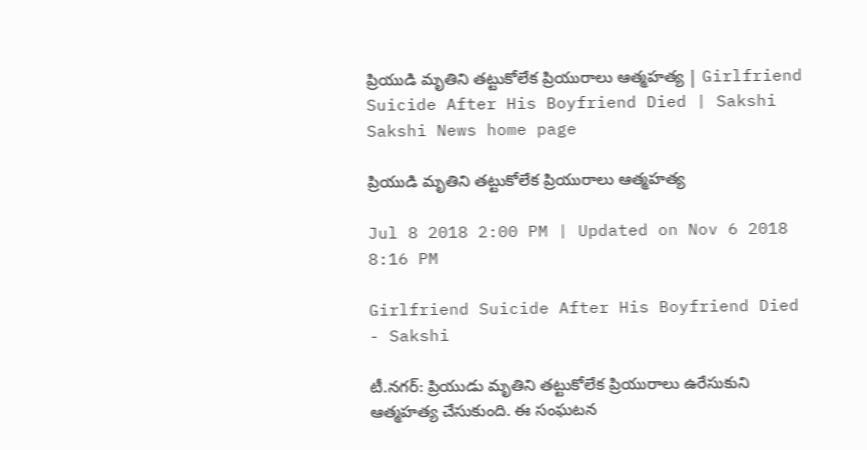ప్రియుడి మృతిని తట్టుకోలేక ప్రియురాలు ఆత్మహత్య | Girlfriend Suicide After His Boyfriend Died | Sakshi
Sakshi News home page

ప్రియుడి మృతిని తట్టుకోలేక ప్రియురాలు ఆత్మహత్య

Jul 8 2018 2:00 PM | Updated on Nov 6 2018 8:16 PM

Girlfriend Suicide After His Boyfriend Died - Sakshi

టీ.నగర్‌: ప్రియుడు మృతిని తట్టుకోలేక ప్రియురాలు ఉరేసుకుని ఆత్మహత్య చేసుకుంది. ఈ సంఘటన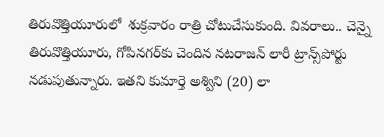తిరువొత్తియూరులో  శుక్రవారం రాత్రి చోటుచేసుకుంది. వివరాలు.. చెన్నై తిరువొత్తియూరు, గోపినగర్‌కు చెందిన నటరాజన్‌ లారీ ట్రాన్స్‌పోర్టు నడుపుతున్నారు. ఇతని కుమార్తె అశ్విని (20) లా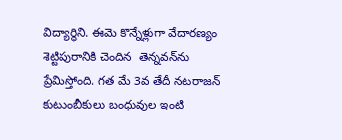విద్యార్థిని. ఈమె కొన్నేళ్లుగా వేదారణ్యం శెట్టిపురానికి చెందిన  తెన్నవన్‌ను ప్రేమిస్తోంది. గత మే 3వ తేదీ నటరాజన్‌ కుటుంబీకులు బంధువుల ఇంటి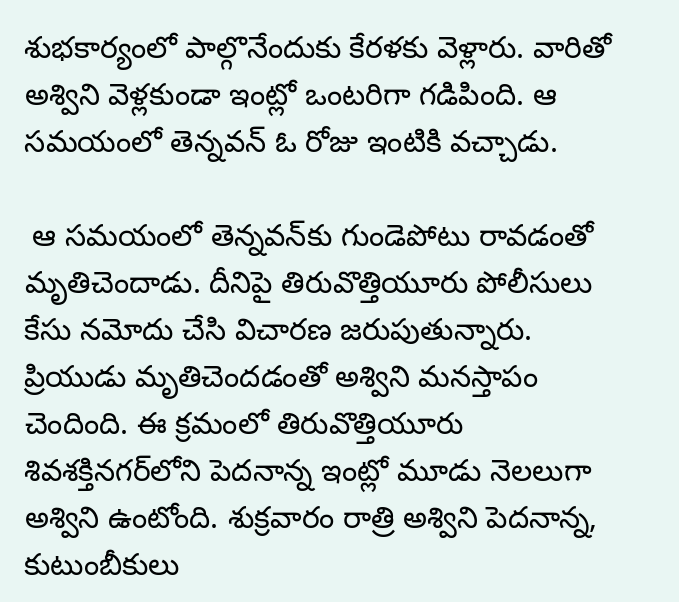శుభకార్యంలో పాల్గొనేందుకు కేరళకు వెళ్లారు. వారితో అశ్విని వెళ్లకుండా ఇంట్లో ఒంటరిగా గడిపింది. ఆ సమయంలో తెన్నవన్‌ ఓ రోజు ఇంటికి వచ్చాడు.

 ఆ సమయంలో తెన్నవన్‌కు గుండెపోటు రావడంతో మృతిచెందాడు. దీనిపై తిరువొత్తియూరు పోలీసులు కేసు నమోదు చేసి విచారణ జరుపుతున్నారు. ప్రియుడు మృతిచెందడంతో అశ్విని మనస్తాపం చెందింది. ఈ క్రమంలో తిరువొత్తియూరు శివశక్తినగర్‌లోని పెదనాన్న ఇంట్లో మూడు నెలలుగా అశ్విని ఉంటోంది. శుక్రవారం రాత్రి అశ్విని పెదనాన్న, కుటుంబీకులు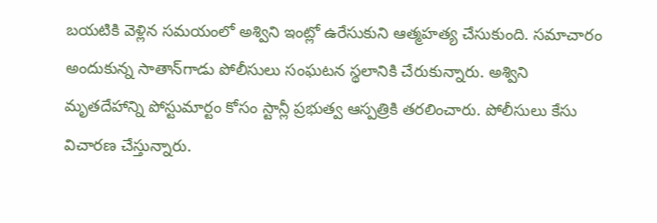బయటికి వెళ్లిన సమయంలో అశ్విని ఇంట్లో ఉరేసుకుని ఆత్మహత్య చేసుకుంది. సమాచారం అందుకున్న సాతాన్‌గాడు పోలీసులు సంఘటన స్థలానికి చేరుకున్నారు. అశ్విని మృతదేహాన్ని పోస్టుమార్టం కోసం స్టాన్లీ ప్రభుత్వ ఆస్పత్రికి తరలించారు. పోలీసులు కేసు విచారణ చేస్తున్నారు.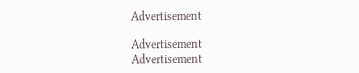Advertisement

Advertisement
Advertisement